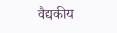वैद्यकीय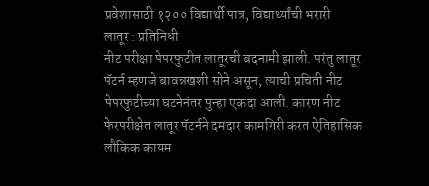प्रवेशासाठी १२०० विद्यार्थी पात्र, विद्यार्थ्यांची भरारी
लातूर : प्रतिनिधी
नीट परीक्षा पेपरफुटीत लातूरची बदनामी झाली. परंतु लातूर पॅटर्न म्हणजे बावन्नखशी सोने असून, त्याची प्रचिती नीट पेपरफुटीच्या घटनेनंतर पुन्हा एकदा आली. कारण नीट फेरपरीक्षेत लातूर पॅटर्नने दमदार कामगिरी करत ऐतिहासिक लौकिक कायम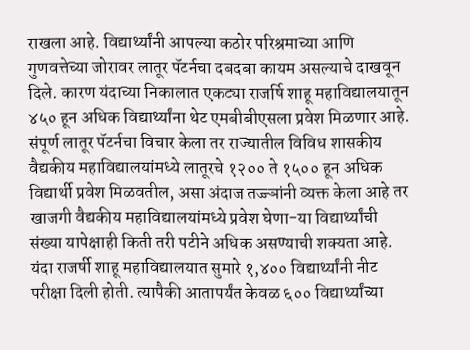राखला आहे. विद्यार्थ्यांनी आपल्या कठोर परिश्रमाच्या आणि गुणवत्तेच्या जोरावर लातूर पॅटर्नचा दबदबा कायम असल्याचे दाखवून दिले. कारण यंदाच्या निकालात एकट्या राजर्षि शाहू महाविद्यालयातून ४५० हून अधिक विद्यार्थ्यांना थेट एमबीबीएसला प्रवेश मिळणार आहे.
संपूर्ण लातूर पॅटर्नचा विचार केला तर राज्यातील विविध शासकीय वैद्यकीय महाविद्यालयांमध्ये लातूरचे १२०० ते १५०० हून अधिक विद्यार्थी प्रवेश मिळवतील, असा अंदाज तज्ज्ञांनी व्यक्त केला आहे तर खाजगी वैद्यकीय महाविद्यालयांमध्ये प्रवेश घेणा-या विद्यार्थ्यांची संख्या यापेक्षाही किती तरी पटीने अधिक असण्याची शक्यता आहे.
यंदा राजर्षी शाहू महाविद्यालयात सुमारे १,४०० विद्यार्थ्यांनी नीट परीक्षा दिली होती. त्यापैकी आतापर्यंत केवळ ६०० विद्यार्थ्यांच्या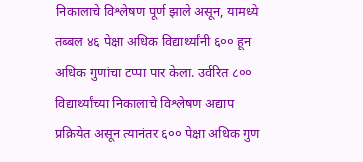निकालाचे विश्लेषण पूर्ण झाले असून, यामध्ये तब्बल ४६ पेक्षा अधिक विद्यार्थ्यांनी ६०० हून अधिक गुणांचा टप्पा पार केला. उर्वरित ८०० विद्यार्थ्यांच्या निकालाचे विश्लेषण अद्याप प्रक्रियेत असून त्यानंतर ६०० पेक्षा अधिक गुण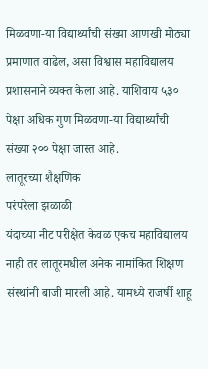मिळवणा-या विद्यार्थ्यांची संख्या आणखी मोठ्या प्रमाणात वाढेल, असा विश्वास महाविद्यालय प्रशासनाने व्यक्त केला आहे. याशिवाय ५३० पेक्षा अधिक गुण मिळवणा-या विद्यार्थ्यांची संख्या २०० पेक्षा जास्त आहे.
लातूरच्या शैक्षणिक
परंपरेला झळाळी
यंदाच्या नीट परीक्षेत केवळ एकच महाविद्यालय नाही तर लातूरमधील अनेक नामांकित शिक्षण संस्थांनी बाजी मारली आहे. यामध्ये राजर्षी शाहू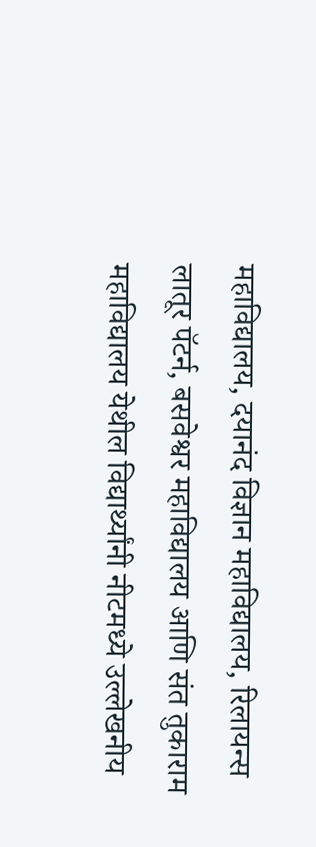महाविद्यालय, दयानंद विज्ञान महाविद्यालय, रिलायन्स लातूर पॅटर्न, बसवेश्वर महाविद्यालय आणि संत तुकाराम महाविद्यालय येथील विद्यार्थ्यांनी नीटमध्ये उल्लेखनीय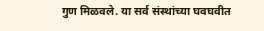गुण मिळवले. या सर्व संस्थांच्या घवघवीत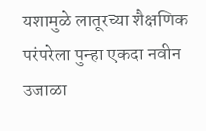यशामुळे लातूरच्या शैक्षणिक परंपरेला पुन्हा एकदा नवीन उजाळा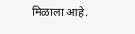मिळाला आहे.